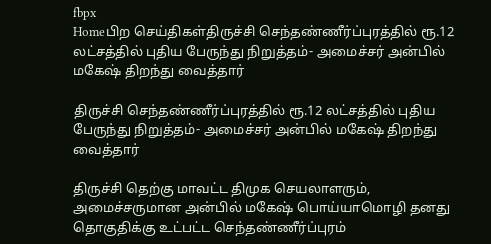fbpx
Homeபிற செய்திகள்திருச்சி செந்தண்ணீர்ப்புரத்தில் ரூ.12 லட்சத்தில் புதிய பேருந்து நிறுத்தம்- அமைச்சர் அன்பில் மகேஷ் திறந்து வைத்தார்

திருச்சி செந்தண்ணீர்ப்புரத்தில் ரூ.12 லட்சத்தில் புதிய பேருந்து நிறுத்தம்- அமைச்சர் அன்பில் மகேஷ் திறந்து வைத்தார்

திருச்சி தெற்கு மாவட்ட திமுக செயலாளரும், அமைச்சருமான அன்பில் மகேஷ் பொய்யாமொழி தனது தொகுதிக்கு உட்பட்ட செந்தண்ணீர்ப்புரம்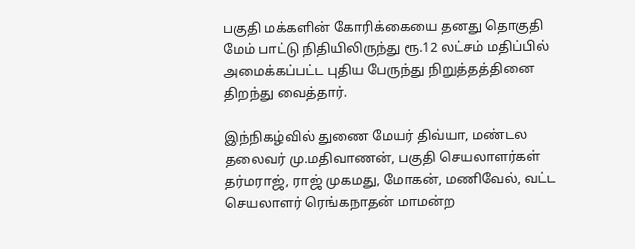பகுதி மக்களின் கோரிக்கையை தனது தொகுதி மேம் பாட்டு நிதியிலிருந்து ரூ.12 லட்சம் மதிப்பில் அமைக்கப்பட்ட புதிய பேருந்து நிறுத்தத்தினை திறந்து வைத்தார்.

இந்நிகழ்வில் துணை மேயர் திவ்யா, மண்டல தலைவர் மு.மதிவாணன், பகுதி செயலாளர்கள் தர்மராஜ், ராஜ் முகமது, மோகன், மணிவேல், வட்ட செயலாளர் ரெங்கநாதன் மாமன்ற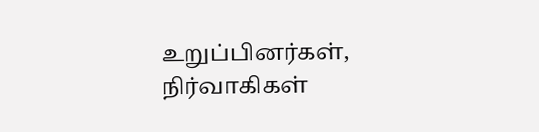உறுப்பினர்கள், நிர்வாகிகள்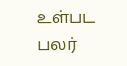உள்பட பலர்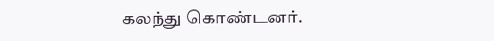கலந்து கொண்டனர்.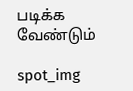படிக்க வேண்டும்

spot_img